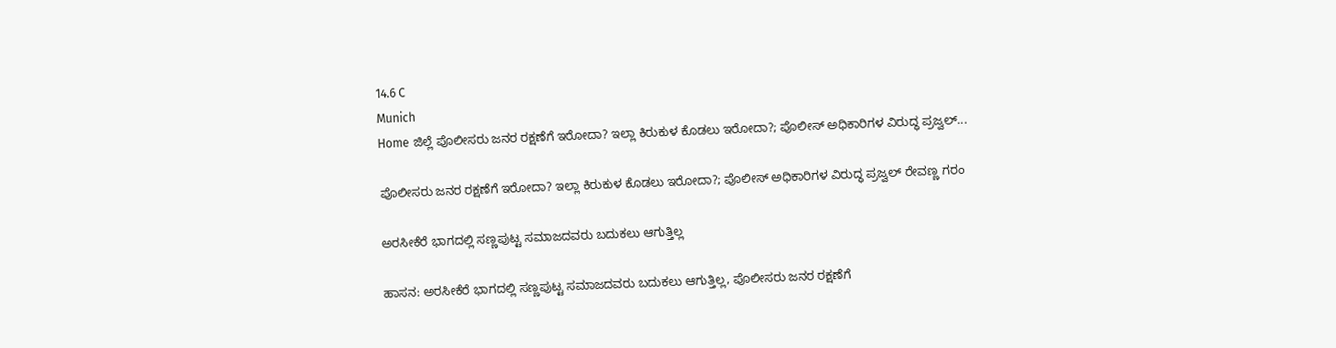14.6 C
Munich
Home ಜಿಲ್ಲೆ ಪೊಲೀಸರು ಜನರ ರಕ್ಷಣೆಗೆ ಇರೋದಾ? ಇಲ್ಲಾ ಕಿರುಕುಳ ಕೊಡಲು ಇರೋದಾ?; ಪೊಲೀಸ್ ಅಧಿಕಾರಿಗಳ ವಿರುದ್ಧ ಪ್ರಜ್ವಲ್...

ಪೊಲೀಸರು ಜನರ ರಕ್ಷಣೆಗೆ ಇರೋದಾ? ಇಲ್ಲಾ ಕಿರುಕುಳ ಕೊಡಲು ಇರೋದಾ?; ಪೊಲೀಸ್ ಅಧಿಕಾರಿಗಳ ವಿರುದ್ಧ ಪ್ರಜ್ವಲ್ ರೇವಣ್ಣ ಗರಂ

ಅರಸೀಕೆರೆ ಭಾಗದಲ್ಲಿ ಸಣ್ಣಪುಟ್ಟ ಸಮಾಜದವರು ಬದುಕಲು ಆಗುತ್ತಿಲ್ಲ

ಹಾಸನ: ಅರಸೀಕೆರೆ ಭಾಗದಲ್ಲಿ ಸಣ್ಣಪುಟ್ಟ ಸಮಾಜದವರು ಬದುಕಲು ಆಗುತ್ತಿಲ್ಲ, ಪೊಲೀಸರು ಜನರ ರಕ್ಷಣೆಗೆ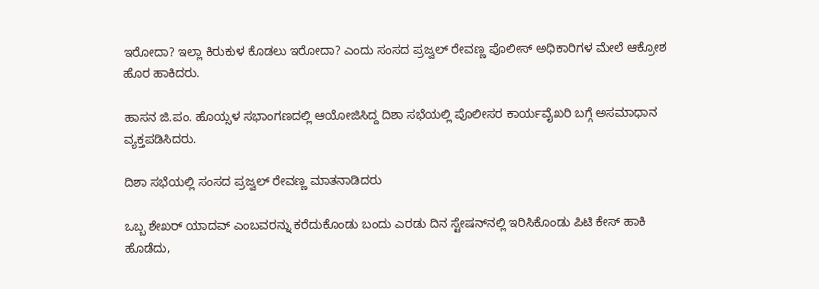ಇರೋದಾ? ಇಲ್ಲಾ ಕಿರುಕುಳ ಕೊಡಲು ಇರೋದಾ? ಎಂದು ಸಂಸದ ಪ್ರಜ್ವಲ್ ರೇವಣ್ಣ ಪೊಲೀಸ್ ಅಧಿಕಾರಿಗಳ ಮೇಲೆ ಆಕ್ರೋಶ ಹೊರ ಹಾಕಿದರು.

ಹಾಸನ ಜಿ.ಪಂ. ಹೊಯ್ಸಳ ಸಭಾಂಗಣದಲ್ಲಿ ಆಯೋಜಿಸಿದ್ದ ದಿಶಾ ಸಭೆಯಲ್ಲಿ ಪೊಲೀಸರ ಕಾರ್ಯವೈಖರಿ ಬಗ್ಗೆ ಅಸಮಾಧಾನ ವ್ಯಕ್ತಪಡಿಸಿದರು.

ದಿಶಾ ಸಭೆಯಲ್ಲಿ ಸಂಸದ ಪ್ರಜ್ವಲ್ ರೇವಣ್ಣ ಮಾತನಾಡಿದರು

ಒಬ್ಬ ಶೇಖರ್ ಯಾದವ್ ಎಂಬವರನ್ನು ಕರೆದುಕೊಂಡು ಬಂದು ಎರಡು ದಿನ ಸ್ಟೇಷನ್‌ನಲ್ಲಿ ಇರಿಸಿಕೊಂಡು ಪಿಟಿ ಕೇಸ್ ಹಾಕಿ ಹೊಡೆದು,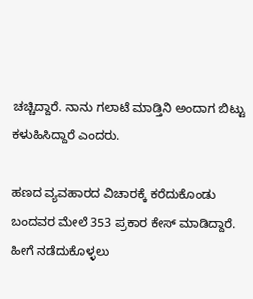ಚಚ್ಚಿದ್ದಾರೆ. ನಾನು ಗಲಾಟೆ ಮಾಡ್ತಿನಿ ಅಂದಾಗ ಬಿಟ್ಟು ಕಳುಹಿಸಿದ್ದಾರೆ ಎಂದರು.

ಹಣದ ವ್ಯವಹಾರದ ವಿಚಾರಕ್ಕೆ ಕರೆದುಕೊಂಡು ಬಂದವರ ಮೇಲೆ 353 ಪ್ರಕಾರ ಕೇಸ್ ಮಾಡಿದ್ದಾರೆ. ಹೀಗೆ ನಡೆದುಕೊಳ್ಳಲು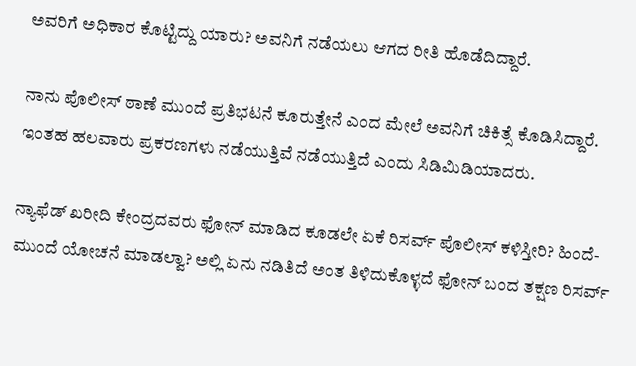ಅವರಿಗೆ ಅಧಿಕಾರ ಕೊಟ್ಟಿದ್ದು ಯಾರು? ಅವನಿಗೆ ನಡೆಯಲು ಆಗದ ರೀತಿ ಹೊಡೆದಿದ್ದಾರೆ.

ನಾನು ಪೊಲೀಸ್ ಠಾಣೆ ಮುಂದೆ ಪ್ರತಿಭಟನೆ ಕೂರುತ್ತೇನೆ ಎಂದ ಮೇಲೆ ಅವನಿಗೆ ಚಿಕಿತ್ಸೆ ಕೊಡಿಸಿದ್ದಾರೆ. ಇಂತಹ ಹಲವಾರು ಪ್ರಕರಣಗಳು ನಡೆಯುತ್ತಿವೆ ನಡೆಯುತ್ತಿದೆ ಎಂದು ಸಿಡಿಮಿಡಿಯಾದರು.

ನ್ಯಾಫೆಡ್ ಖರೀದಿ ಕೇಂದ್ರದವರು ಫೋನ್ ಮಾಡಿದ ಕೂಡಲೇ ಏಕೆ ರಿಸರ್ವ್ ಪೊಲೀಸ್ ಕಳಿಸ್ತೀರಿ? ಹಿಂದೆ-ಮುಂದೆ ಯೋಚನೆ ಮಾಡಲ್ವಾ? ಅಲ್ಲಿ ಏನು ನಡಿತಿದೆ ಅಂತ ತಿಳಿದುಕೊಳ್ಳದೆ ಫೋನ್ ಬಂದ ತಕ್ಷಣ ರಿಸರ್ವ್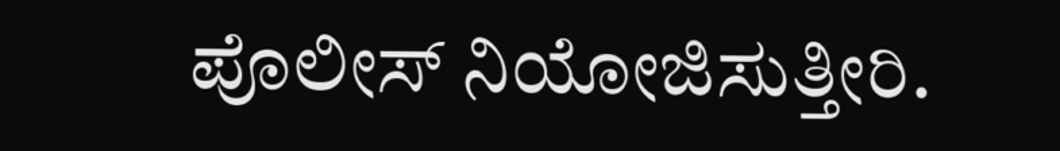ಪೊಲೀಸ್ ನಿಯೋಜಿಸುತ್ತೀರಿ.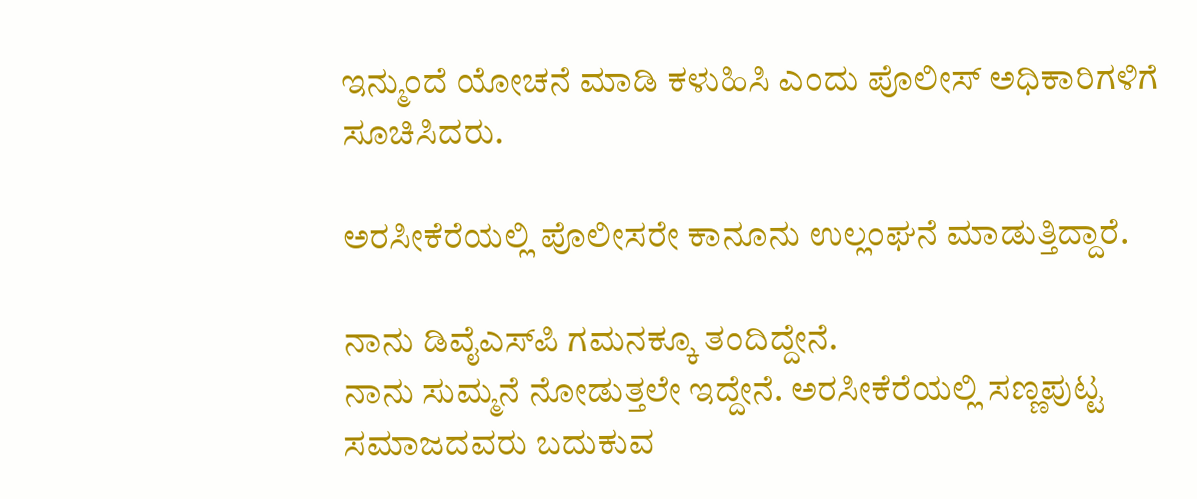ಇನ್ಮುಂದೆ ಯೋಚನೆ ಮಾಡಿ ಕಳುಹಿಸಿ ಎಂದು ಪೊಲೀಸ್ ಅಧಿಕಾರಿಗಳಿಗೆ ಸೂಚಿಸಿದರು.

ಅರಸೀಕೆರೆಯಲ್ಲಿ ಪೊಲೀಸರೇ ಕಾನೂನು ಉಲ್ಲಂಘನೆ ಮಾಡುತ್ತಿದ್ದಾರೆ.

ನಾನು ಡಿವೈಎಸ್‌ಪಿ ಗಮನಕ್ಕೂ ತಂದಿದ್ದೇನೆ.
ನಾನು ಸುಮ್ಮನೆ ನೋಡುತ್ತಲೇ ಇದ್ದೇನೆ. ಅರಸೀಕೆರೆಯಲ್ಲಿ ಸಣ್ಣಪುಟ್ಟ ಸಮಾಜದವರು ಬದುಕುವ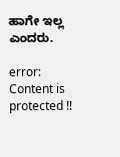ಹಾಗೇ ಇಲ್ಲ ಎಂದರು.

error: Content is protected !!